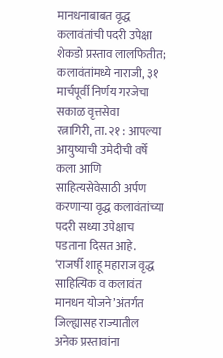मानधनाबाबत वृद्ध कलावंतांची पदरी उपेक्षा
शेकडो प्रस्ताव लालफितीत; कलावंतांमध्ये नाराजी, ३१ मार्चपूर्वी निर्णय गरजेचा
सकाळ वृत्तसेवा
रत्नागिरी, ता. २१ : आपल्या आयुष्याची उमेदीची वर्षे कला आणि साहित्यसेवेसाठी अर्पण करणाऱ्या वृद्ध कलावंतांच्या पदरी सध्या उपेक्षाच पडताना दिसत आहे. ‘राजर्षी शाहू महाराज वृद्ध साहित्यिक व कलावंत मानधन योजने’अंतर्गत जिल्ह्यासह राज्यातील अनेक प्रस्तावांना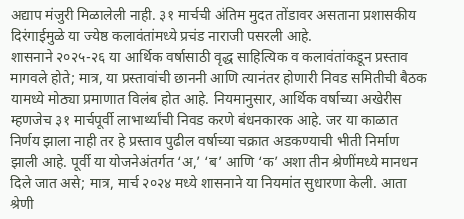अद्याप मंजुरी मिळालेली नाही. ३१ मार्चची अंतिम मुदत तोंडावर असताना प्रशासकीय दिरंगाईमुळे या ज्येष्ठ कलावंतांमध्ये प्रचंड नाराजी पसरली आहे.
शासनाने २०२५-२६ या आर्थिक वर्षासाठी वृद्ध साहित्यिक व कलावंतांकडून प्रस्ताव मागवले होते; मात्र, या प्रस्तावांची छाननी आणि त्यानंतर होणारी निवड समितीची बैठक यामध्ये मोठ्या प्रमाणात विलंब होत आहे. नियमानुसार, आर्थिक वर्षाच्या अखेरीस म्हणजेच ३१ मार्चपूर्वी लाभार्थ्यांची निवड करणे बंधनकारक आहे. जर या काळात निर्णय झाला नाही तर हे प्रस्ताव पुढील वर्षाच्या चक्रात अडकण्याची भीती निर्माण झाली आहे. पूर्वी या योजनेअंतर्गत ‘अ,’ ‘ब’ आणि ‘क’ अशा तीन श्रेणींमध्ये मानधन दिले जात असे; मात्र, मार्च २०२४ मध्ये शासनाने या नियमांत सुधारणा केली. आता श्रेणी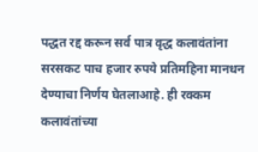पद्धत रद्द करून सर्व पात्र वृद्ध कलावंतांना सरसकट पाच हजार रुपये प्रतिमहिना मानधन देण्याचा निर्णय घेतलाआहे. ही रक्कम कलावंतांच्या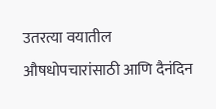उतरत्या वयातील औषधोपचारांसाठी आणि दैनंदिन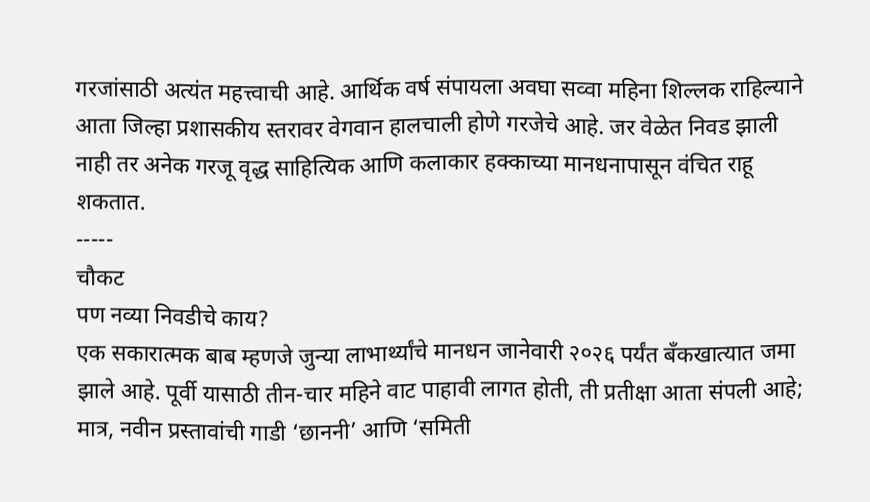गरजांसाठी अत्यंत महत्त्वाची आहे. आर्थिक वर्ष संपायला अवघा सव्वा महिना शिल्लक राहिल्याने आता जिल्हा प्रशासकीय स्तरावर वेगवान हालचाली होणे गरजेचे आहे. जर वेळेत निवड झाली नाही तर अनेक गरजू वृद्ध साहित्यिक आणि कलाकार हक्काच्या मानधनापासून वंचित राहू शकतात.
-----
चौकट
पण नव्या निवडीचे काय?
एक सकारात्मक बाब म्हणजे जुन्या लाभार्थ्यांचे मानधन जानेवारी २०२६ पर्यंत बँकखात्यात जमा झाले आहे. पूर्वी यासाठी तीन-चार महिने वाट पाहावी लागत होती, ती प्रतीक्षा आता संपली आहे; मात्र, नवीन प्रस्तावांची गाडी ‘छाननी’ आणि ‘समिती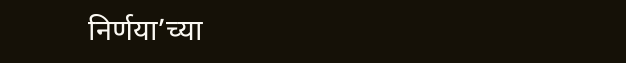निर्णया’च्या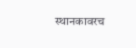स्थानकावरच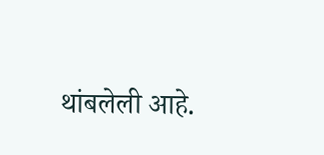थांबलेली आहे.